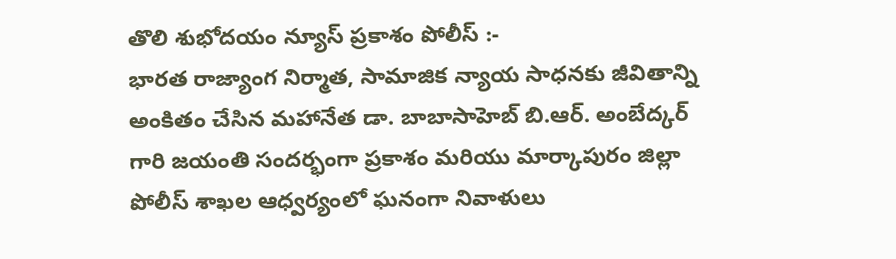తొలి శుభోదయం న్యూస్ ప్రకాశం పోలీస్ :-
భారత రాజ్యాంగ నిర్మాత, సామాజిక న్యాయ సాధనకు జీవితాన్ని అంకితం చేసిన మహానేత డా. బాబాసాహెబ్ బి.ఆర్. అంబేద్కర్ గారి జయంతి సందర్భంగా ప్రకాశం మరియు మార్కాపురం జిల్లా పోలీస్ శాఖల ఆధ్వర్యంలో ఘనంగా నివాళులు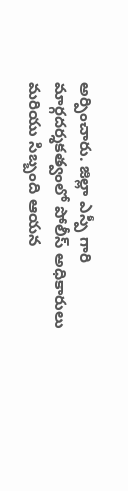అర్పించారు. జిల్లా ఎస్పీ గారి మార్గదర్శకత్వంలో పోలీస్ అధికారులు మరియు సిబ్బంది ఆయన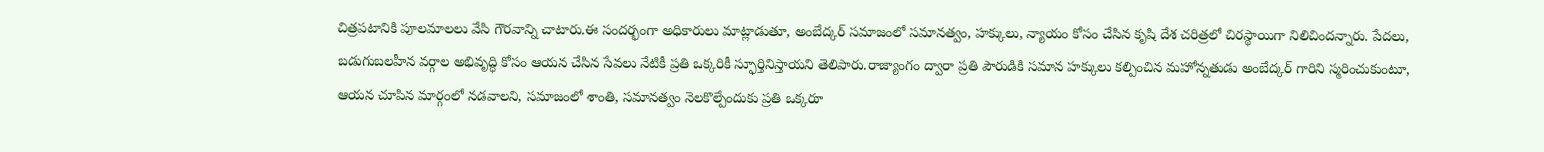చిత్రపటానికి పూలమాలలు వేసి గౌరవాన్ని చాటారు.ఈ సందర్భంగా అధికారులు మాట్లాడుతూ, అంబేద్కర్ సమాజంలో సమానత్వం, హక్కులు, న్యాయం కోసం చేసిన కృషి దేశ చరిత్రలో చిరస్థాయిగా నిలిచిందన్నారు. పేదలు, బడుగుబలహీన వర్గాల అభివృద్ధి కోసం ఆయన చేసిన సేవలు నేటికీ ప్రతి ఒక్కరికీ స్ఫూర్తినిస్తాయని తెలిపారు.రాజ్యాంగం ద్వారా ప్రతి పౌరుడికి సమాన హక్కులు కల్పించిన మహోన్నతుడు అంబేద్కర్ గారిని స్మరించుకుంటూ, ఆయన చూపిన మార్గంలో నడవాలని, సమాజంలో శాంతి, సమానత్వం నెలకొల్పేందుకు ప్రతి ఒక్కరూ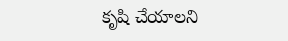కృషి చేయాలని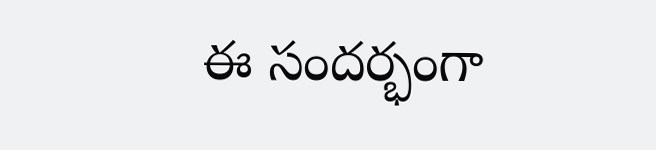ఈ సందర్భంగా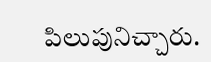పిలుపునిచ్చారు.